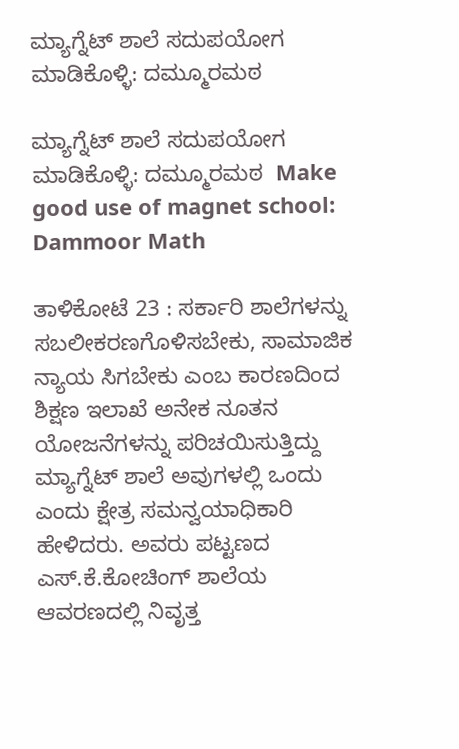ಮ್ಯಾಗ್ನೆಟ್ ಶಾಲೆ ಸದುಪಯೋಗ ಮಾಡಿಕೊಳ್ಳಿ: ದಮ್ಮೂರಮಠ

ಮ್ಯಾಗ್ನೆಟ್ ಶಾಲೆ ಸದುಪಯೋಗ ಮಾಡಿಕೊಳ್ಳಿ: ದಮ್ಮೂರಮಠ  Make good use of magnet school: Dammoor Math

ತಾಳಿಕೋಟೆ 23 : ಸರ್ಕಾರಿ ಶಾಲೆಗಳನ್ನು ಸಬಲೀಕರಣಗೊಳಿಸಬೇಕು, ಸಾಮಾಜಿಕ ನ್ಯಾಯ ಸಿಗಬೇಕು ಎಂಬ ಕಾರಣದಿಂದ ಶಿಕ್ಷಣ ಇಲಾಖೆ ಅನೇಕ ನೂತನ ಯೋಜನೆಗಳನ್ನು ಪರಿಚಯಿಸುತ್ತಿದ್ದು ಮ್ಯಾಗ್ನೆಟ್ ಶಾಲೆ ಅವುಗಳಲ್ಲಿ ಒಂದು ಎಂದು ಕ್ಷೇತ್ರ ಸಮನ್ವಯಾಧಿಕಾರಿ ಹೇಳಿದರು. ಅವರು ಪಟ್ಟಣದ ಎಸ್‌.ಕೆ.ಕೋಚಿಂಗ್ ಶಾಲೆಯ ಆವರಣದಲ್ಲಿ ನಿವೃತ್ತ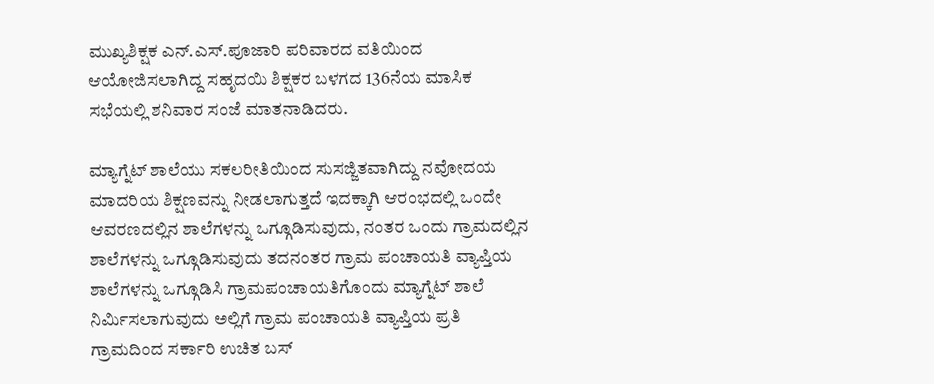ಮುಖ್ಯಶಿಕ್ಷಕ ಎನ್‌.ಎಸ್‌.ಪೂಜಾರಿ ಪರಿವಾರದ ವತಿಯಿಂದ ಆಯೋಜಿಸಲಾಗಿದ್ದ ಸಹೃದಯಿ ಶಿಕ್ಷಕರ ಬಳಗದ 136ನೆಯ ಮಾಸಿಕ ಸಭೆಯಲ್ಲಿ ಶನಿವಾರ ಸಂಜೆ ಮಾತನಾಡಿದರು.

ಮ್ಯಾಗ್ನೆಟ್ ಶಾಲೆಯು ಸಕಲರೀತಿಯಿಂದ ಸುಸಜ್ಜಿತವಾಗಿದ್ದು ನವೋದಯ ಮಾದರಿಯ ಶಿಕ್ಷಣವನ್ನು ನೀಡಲಾಗುತ್ತದೆ ಇದಕ್ಕಾಗಿ ಆರಂಭದಲ್ಲಿ ಒಂದೇ ಆವರಣದಲ್ಲಿನ ಶಾಲೆಗಳನ್ನು ಒಗ್ಗೂಡಿಸುವುದು, ನಂತರ ಒಂದು ಗ್ರಾಮದಲ್ಲಿನ ಶಾಲೆಗಳನ್ನು ಒಗ್ಗೂಡಿಸುವುದು ತದನಂತರ ಗ್ರಾಮ ಪಂಚಾಯತಿ ವ್ಯಾಪ್ತಿಯ ಶಾಲೆಗಳನ್ನು ಒಗ್ಗೂಡಿಸಿ ಗ್ರಾಮಪಂಚಾಯತಿಗೊಂದು ಮ್ಯಾಗ್ನೆಟ್ ಶಾಲೆ ನಿರ್ಮಿಸಲಾಗುವುದು ಅಲ್ಲಿಗೆ ಗ್ರಾಮ ಪಂಚಾಯತಿ ವ್ಯಾಪ್ತಿಯ ಪ್ರತಿ ಗ್ರಾಮದಿಂದ ಸರ್ಕಾರಿ ಉಚಿತ ಬಸ್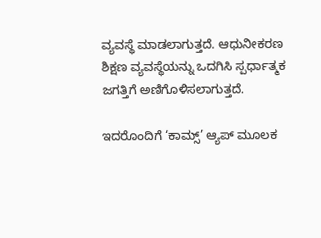ವ್ಯವಸ್ಥೆ ಮಾಡಲಾಗುತ್ತದೆ. ಆಧುನೀಕರಣ ಶಿಕ್ಷಣ ವ್ಯವಸ್ಥೆಯನ್ನು ಒದಗಿಸಿ ಸ್ಪರ್ಧಾತ್ಮಕ ಜಗತ್ತಿಗೆ ಅಣಿಗೊಳಿಸಲಾಗುತ್ತದೆ.

ಇದರೊಂದಿಗೆ ‘ಕಾಮ್ಸ್‌’ ಆ್ಯಪ್ ಮೂಲಕ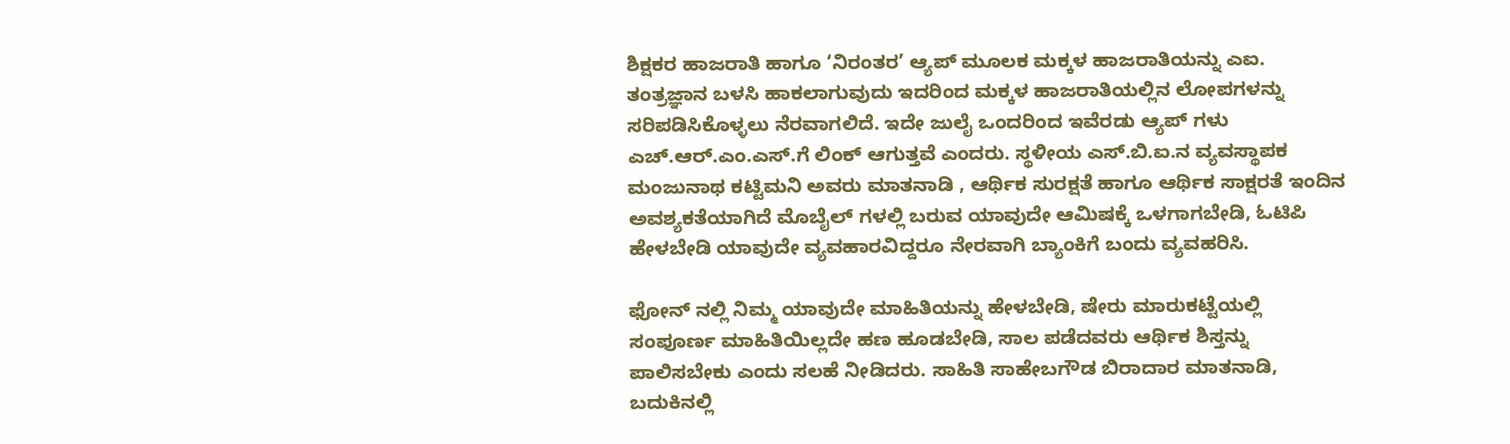ಶಿಕ್ಷಕರ ಹಾಜರಾತಿ ಹಾಗೂ ‘ನಿರಂತರ’ ಆ್ಯಪ್ ಮೂಲಕ ಮಕ್ಕಳ ಹಾಜರಾತಿಯನ್ನು ಎಐ. ತಂತ್ರಜ್ಞಾನ ಬಳಸಿ ಹಾಕಲಾಗುವುದು ಇದರಿಂದ ಮಕ್ಕಳ ಹಾಜರಾತಿಯಲ್ಲಿನ ಲೋಪಗಳನ್ನು ಸರಿಪಡಿಸಿಕೊಳ್ಳಲು ನೆರವಾಗಲಿದೆ. ಇದೇ ಜುಲೈ ಒಂದರಿಂದ ಇವೆರಡು ಆ್ಯಪ್ ಗಳು ಎಚ್‌.ಆರ್‌.ಎಂ.ಎಸ್‌.ಗೆ ಲಿಂಕ್ ಆಗುತ್ತವೆ ಎಂದರು. ಸ್ಥಳೀಯ ಎಸ್‌.ಬಿ.ಐ.ನ ವ್ಯವಸ್ಥಾಪಕ ಮಂಜುನಾಥ ಕಟ್ಟಿಮನಿ ಅವರು ಮಾತನಾಡಿ , ಆರ್ಥಿಕ ಸುರಕ್ಷತೆ ಹಾಗೂ ಆರ್ಥಿಕ ಸಾಕ್ಷರತೆ ಇಂದಿನ ಅವಶ್ಯಕತೆಯಾಗಿದೆ ಮೊಬೈಲ್ ಗಳಲ್ಲಿ ಬರುವ ಯಾವುದೇ ಆಮಿಷಕ್ಕೆ ಒಳಗಾಗಬೇಡಿ, ಓಟಿಪಿ ಹೇಳಬೇಡಿ ಯಾವುದೇ ವ್ಯವಹಾರವಿದ್ದರೂ ನೇರವಾಗಿ ಬ್ಯಾಂಕಿಗೆ ಬಂದು ವ್ಯವಹರಿಸಿ.

ಫೋನ್ ನಲ್ಲಿ ನಿಮ್ಮ ಯಾವುದೇ ಮಾಹಿತಿಯನ್ನು ಹೇಳಬೇಡಿ, ಷೇರು ಮಾರುಕಟ್ಟೆಯಲ್ಲಿ ಸಂಪೂರ್ಣ ಮಾಹಿತಿಯಿಲ್ಲದೇ ಹಣ ಹೂಡಬೇಡಿ, ಸಾಲ ಪಡೆದವರು ಆರ್ಥಿಕ ಶಿಸ್ತನ್ನು ಪಾಲಿಸಬೇಕು ಎಂದು ಸಲಹೆ ನೀಡಿದರು. ಸಾಹಿತಿ ಸಾಹೇಬಗೌಡ ಬಿರಾದಾರ ಮಾತನಾಡಿ, ಬದುಕಿನಲ್ಲಿ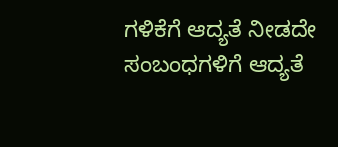ಗಳಿಕೆಗೆ ಆದ್ಯತೆ ನೀಡದೇ ಸಂಬಂಧಗಳಿಗೆ ಆದ್ಯತೆ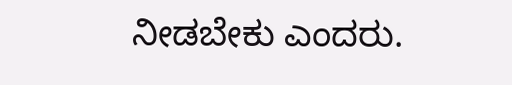ನೀಡಬೇಕು ಎಂದರು.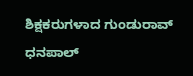ಶಿಕ್ಷಕರುಗಳಾದ ಗುಂಡುರಾವ್ ಧನಪಾಲ್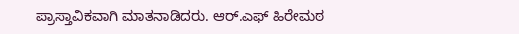ಪ್ರಾಸ್ತಾವಿಕವಾಗಿ ಮಾತನಾಡಿದರು. ಆರ್‌.ಎಫ್ ಹಿರೇಮಠ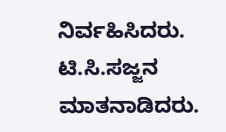ನಿರ್ವಹಿಸಿದರು. ಟಿ.ಸಿ.ಸಜ್ಜನ ಮಾತನಾಡಿದರು.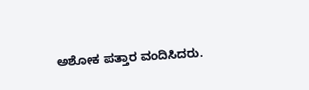ಅಶೋಕ ಪತ್ತಾರ ವಂದಿಸಿದರು.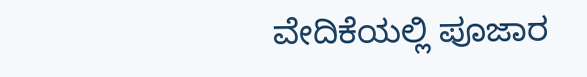ವೇದಿಕೆಯಲ್ಲಿ ಪೂಜಾರ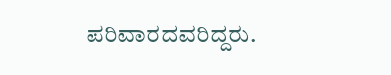ಪರಿವಾರದವರಿದ್ದರು.